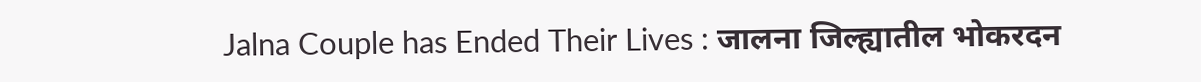Jalna Couple has Ended Their Lives : जालना जिल्ह्यातील भोकरदन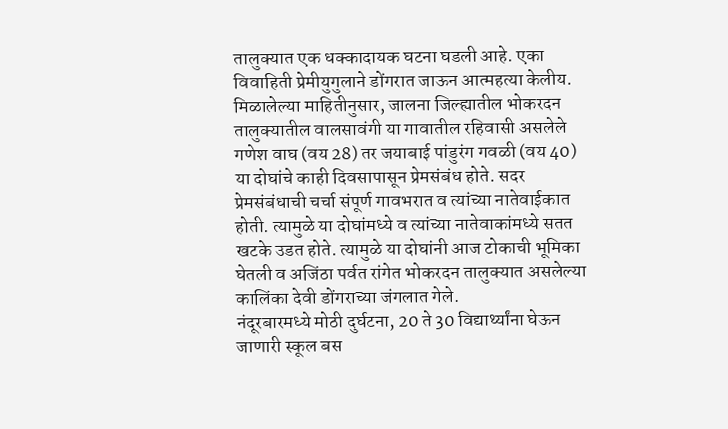तालुक्यात एक धक्कादायक घटना घडली आहे. एका विवाहिती प्रेमीयुगुलाने डोंगरात जाऊन आत्महत्या केलीय.
मिळालेल्या माहितीनुसार, जालना जिल्ह्यातील भोकरदन तालुक्यातील वालसावंगी या गावातील रहिवासी असलेले गणेश वाघ (वय 28) तर जयाबाई पांडुरंग गवळी (वय 40) या दोघांचे काही दिवसापासून प्रेमसंबंध होते. सदर प्रेमसंबंधाची चर्चा संपूर्ण गावभरात व त्यांच्या नातेवाईकात होती. त्यामुळे या दोघांमध्ये व त्यांच्या नातेवाकांमध्ये सतत खटके उडत होते. त्यामुळे या दोघांनी आज टोकाची भूमिका घेतली व अजिंठा पर्वत रांगेत भोकरदन तालुक्यात असलेल्या कालिंका देवी डोंगराच्या जंगलात गेले.
नंदूरबारमध्ये मोठी दुर्घटना, 20 ते 30 विद्यार्थ्यांना घेऊन जाणारी स्कूल बस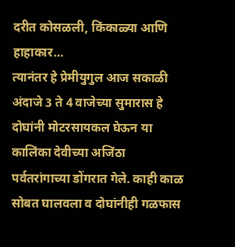दरीत कोसळली, किंकाळ्या आणि हाहाकार…
त्यानंतर हे प्रेमीयुगुल आज सकाळी अंदाजे 3 ते 4 वाजेच्या सुमारास हे दोघांनी मोटरसायकल घेऊन या कालिंका देवीच्या अजिंठा पर्वतरांगाच्या डोंगरात गेले. काही काळ सोबत घालवला व दोघांनीही गळफास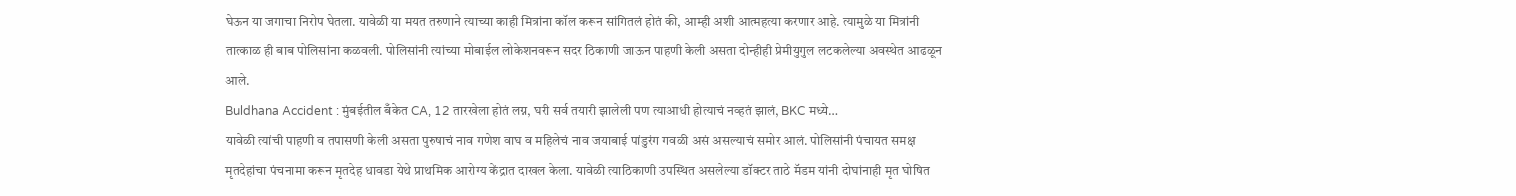घेऊन या जगाचा निरोप घेतला. यावेळी या मयत तरुणाने त्याच्या काही मित्रांना कॉल करून सांगितलं होतं की, आम्ही अशी आत्महत्या करणार आहे. त्यामुळे या मित्रांनी तात्काळ ही बाब पोलिसांना कळवली. पोलिसांनी त्यांच्या मोबाईल लोकेशनवरून सदर ठिकाणी जाऊन पाहणी केली असता दोन्हीही प्रेमीयुगुल लटकलेल्या अवस्थेत आढळून आले.
Buldhana Accident : मुंबईतील बँकेत CA, 12 तारखेला होतं लग्न, घरी सर्व तयारी झालेली पण त्याआधी होत्याचं नव्हतं झालं, BKC मध्ये…
यावेळी त्यांची पाहणी व तपासणी केली असता पुरुषाचं नाव गणेश वाघ व महिलेचं नाव जयाबाई पांडुरंग गवळी असं असल्याचं समोर आलं. पोलिसांनी पंचायत समक्ष मृतदेहांचा पंचनामा करून मृतदेह धावडा येथे प्राथमिक आरोग्य केंद्रात दाखल केला. यावेळी त्याठिकाणी उपस्थित असलेल्या डॉक्टर ताठे मॅडम यांनी दोघांनाही मृत घोषित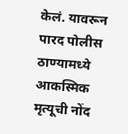केलं. यावरून पारद पोलीस ठाण्यामध्ये आकस्मिक मृत्यूची नोंद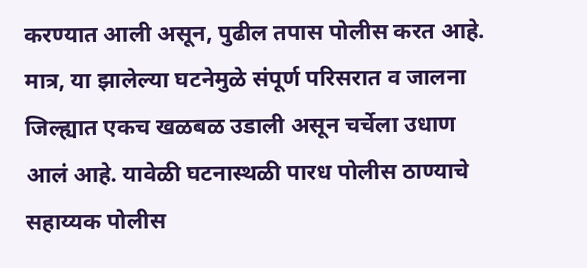करण्यात आली असून, पुढील तपास पोलीस करत आहे. मात्र, या झालेल्या घटनेमुळे संपूर्ण परिसरात व जालना जिल्ह्यात एकच खळबळ उडाली असून चर्चेला उधाण आलं आहे. यावेळी घटनास्थळी पारध पोलीस ठाण्याचे सहाय्यक पोलीस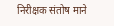निरीक्षक संतोष माने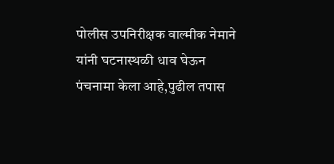पोलीस उपनिरीक्षक वाल्मीक नेमाने यांनी घटनास्थळी धाव घेऊन पंचनामा केला आहे,पुढील तपास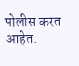पोलीस करत आहेत.